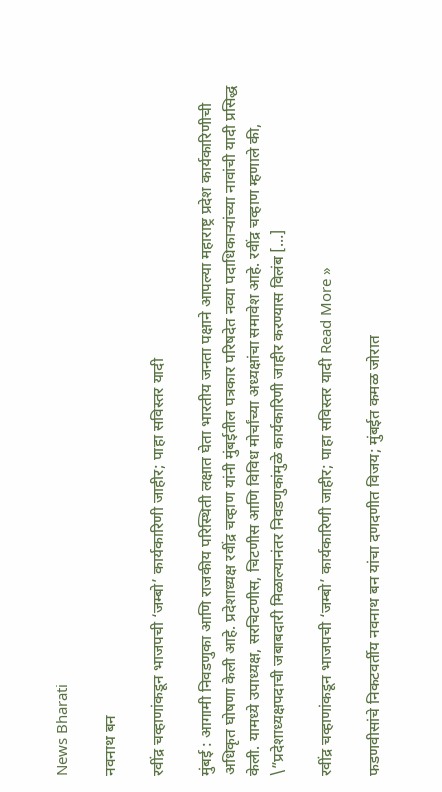News Bharati

नवनाथ बन

रवींद्र चव्हाणांकडून भाजपची ‘जम्बो’ कार्यकारिणी जाहीर; पाहा सविस्तर यादी

मुंबई : आगामी निवडणुका आणि राजकीय परिस्थिती लक्षात घेता भारतीय जनता पक्षाने आपल्या महाराष्ट्र प्रदेश कार्यकारिणीची अधिकृत घोषणा केली आहे. प्रदेशाध्यक्ष रवींद्र चव्हाण यांनी मुंबईतील पत्रकार परिषदेत नव्या पदाधिकाऱ्यांच्या नावांची यादी प्रसिद्ध केली. यामध्ये उपाध्यक्ष, सरचिटणीस, चिटणीस आणि विविध मोर्चांच्या अध्यक्षांचा समावेश आहे. रवींद्र चव्हाण म्हणाले की, \”प्रदेशाध्यक्षपदाची जबाबदारी मिळाल्यानंतर निवडणुकांमुळे कार्यकारिणी जाहीर करण्यास विलंब […]

रवींद्र चव्हाणांकडून भाजपची ‘जम्बो’ कार्यकारिणी जाहीर; पाहा सविस्तर यादी Read More »

फडणवीसांचे निकटवर्तीय नवनाथ बन यांचा दणदणीत विजय; मुंबईत कमळ जोरात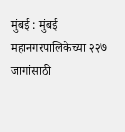मुंबई : मुंबई महानगरपालिकेच्या २२७ जागांसाठी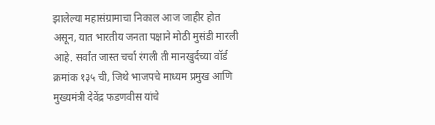झालेल्या महासंग्रामाचा निकाल आज जाहीर होत असून, यात भारतीय जनता पक्षाने मोठी मुसंडी मारली आहे. सर्वांत जास्त चर्चा रंगली ती मानखुर्दच्या वॉर्ड क्रमांक १३५ ची, जिथे भाजपचे माध्यम प्रमुख आणि मुख्यमंत्री देवेंद्र फडणवीस यांचे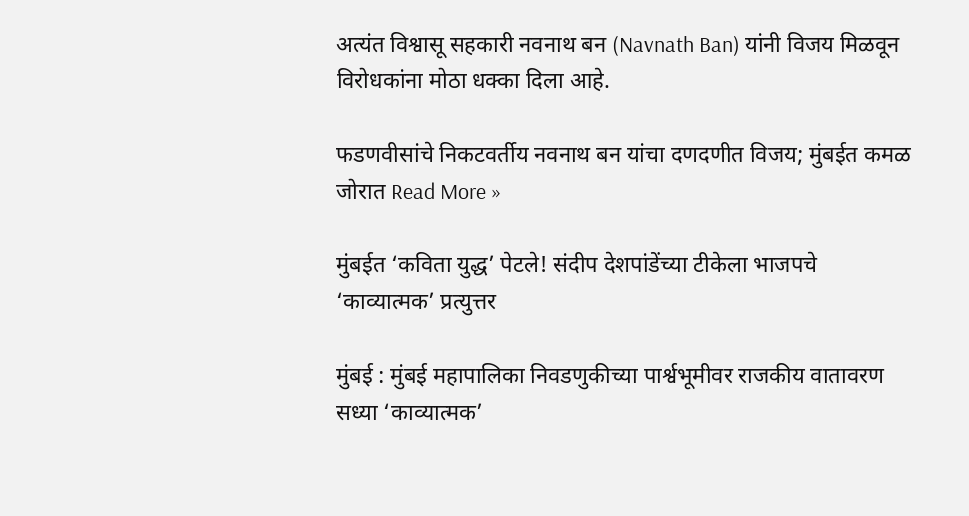अत्यंत विश्वासू सहकारी नवनाथ बन (Navnath Ban) यांनी विजय मिळवून विरोधकांना मोठा धक्का दिला आहे.

फडणवीसांचे निकटवर्तीय नवनाथ बन यांचा दणदणीत विजय; मुंबईत कमळ जोरात Read More »

मुंबईत ‘कविता युद्ध’ पेटले! संदीप देशपांडेंच्या टीकेला भाजपचे ‘काव्यात्मक’ प्रत्युत्तर

मुंबई : मुंबई महापालिका निवडणुकीच्या पार्श्वभूमीवर राजकीय वातावरण सध्या ‘काव्यात्मक’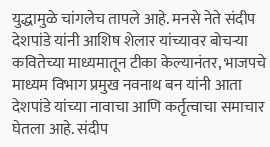युद्धामुळे चांगलेच तापले आहे. मनसे नेते संदीप देशपांडे यांनी आशिष शेलार यांच्यावर बोचऱ्या कवितेच्या माध्यमातून टीका केल्यानंतर, भाजपचे माध्यम विभाग प्रमुख नवनाथ बन यांनी आता देशपांडे यांच्या नावाचा आणि कर्तृत्वाचा समाचार घेतला आहे. संदीप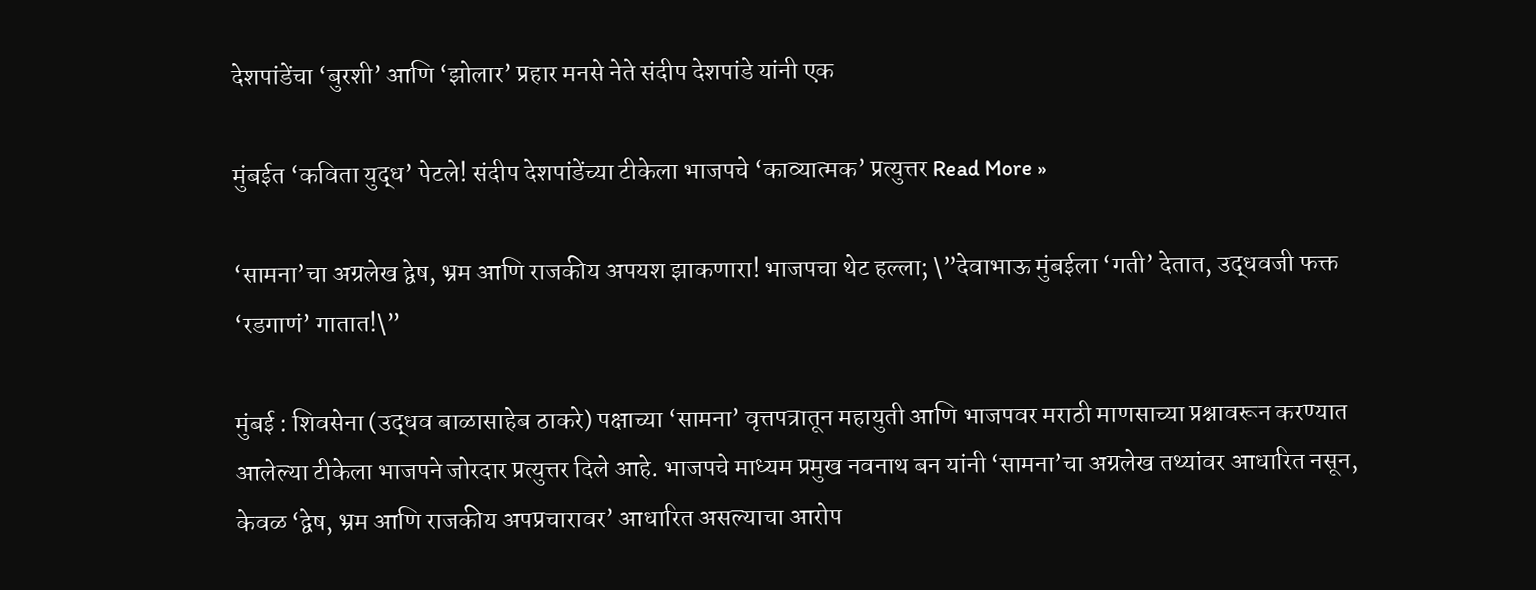देशपांडेंचा ‘बुरशी’ आणि ‘झोलार’ प्रहार मनसे नेते संदीप देशपांडे यांनी एक

मुंबईत ‘कविता युद्ध’ पेटले! संदीप देशपांडेंच्या टीकेला भाजपचे ‘काव्यात्मक’ प्रत्युत्तर Read More »

‘सामना’चा अग्रलेख द्वेष, भ्रम आणि राजकीय अपयश झाकणारा! भाजपचा थेट हल्ला; \”देवाभाऊ मुंबईला ‘गती’ देतात, उद्धवजी फक्त ‘रडगाणं’ गातात!\”

मुंबई : शिवसेना (उद्धव बाळासाहेब ठाकरे) पक्षाच्या ‘सामना’ वृत्तपत्रातून महायुती आणि भाजपवर मराठी माणसाच्या प्रश्नावरून करण्यात आलेल्या टीकेला भाजपने जोरदार प्रत्युत्तर दिले आहे. भाजपचे माध्यम प्रमुख नवनाथ बन यांनी ‘सामना’चा अग्रलेख तथ्यांवर आधारित नसून, केवळ ‘द्वेष, भ्रम आणि राजकीय अपप्रचारावर’ आधारित असल्याचा आरोप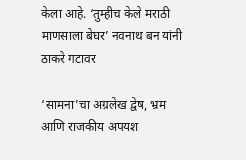केला आहे. ‘तुम्हीच केले मराठी माणसाला बेघर’ नवनाथ बन यांनी ठाकरे गटावर

‘सामना’चा अग्रलेख द्वेष, भ्रम आणि राजकीय अपयश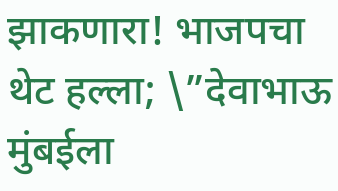झाकणारा! भाजपचा थेट हल्ला; \”देवाभाऊ मुंबईला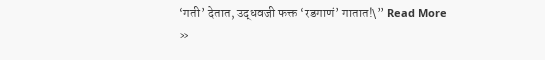‘गती’ देतात, उद्धवजी फक्त ‘रडगाणं’ गातात!\” Read More »